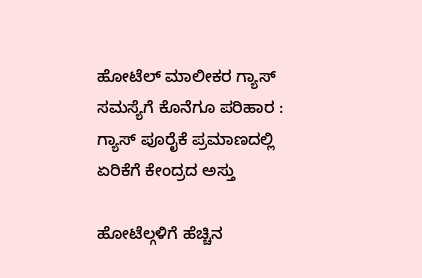ಹೋಟೆಲ್ ಮಾಲೀಕರ ಗ್ಯಾಸ್ ಸಮಸ್ಯೆಗೆ ಕೊನೆಗೂ ಪರಿಹಾರ : ಗ್ಯಾಸ್ ಪೂರೈಕೆ ಪ್ರಮಾಣದಲ್ಲಿ ಏರಿಕೆಗೆ ಕೇಂದ್ರದ ಅಸ್ತು

ಹೋಟೆಲ್ಗಳಿಗೆ ಹೆಚ್ಚಿನ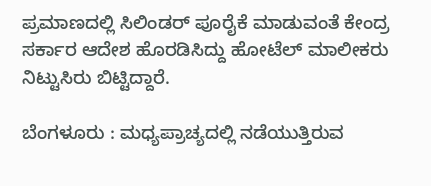ಪ್ರಮಾಣದಲ್ಲಿ ಸಿಲಿಂಡರ್ ಪೂರೈಕೆ ಮಾಡುವಂತೆ ಕೇಂದ್ರ ಸರ್ಕಾರ ಆದೇಶ ಹೊರಡಿಸಿದ್ದು ಹೋಟೆಲ್ ಮಾಲೀಕರು ನಿಟ್ಟುಸಿರು ಬಿಟ್ಟಿದ್ದಾರೆ.

ಬೆಂಗಳೂರು : ಮಧ್ಯಪ್ರಾಚ್ಯದಲ್ಲಿ ನಡೆಯುತ್ತಿರುವ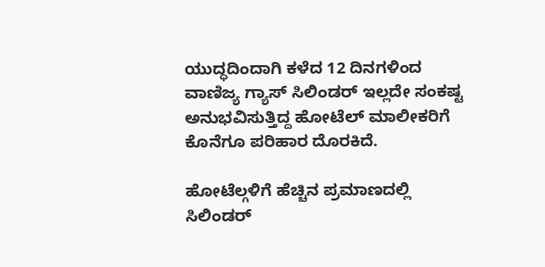ಯುದ್ಧದಿಂದಾಗಿ ಕಳೆದ 12 ದಿನಗಳಿಂದ ವಾಣಿಜ್ಯ ಗ್ಯಾಸ್ ಸಿಲಿಂಡರ್ ಇಲ್ಲದೇ ಸಂಕಷ್ಟ ಅನುಭವಿಸುತ್ತಿದ್ದ ಹೋಟೆಲ್ ಮಾಲೀಕರಿಗೆ ಕೊನೆಗೂ ಪರಿಹಾರ ದೊರಕಿದೆ.

ಹೋಟೆಲ್ಗಳಿಗೆ ಹೆಚ್ಚಿನ ಪ್ರಮಾಣದಲ್ಲಿ ಸಿಲಿಂಡರ್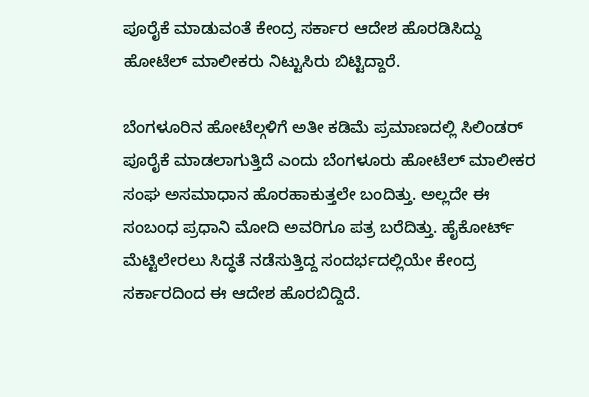ಪೂರೈಕೆ ಮಾಡುವಂತೆ ಕೇಂದ್ರ ಸರ್ಕಾರ ಆದೇಶ ಹೊರಡಿಸಿದ್ದು ಹೋಟೆಲ್ ಮಾಲೀಕರು ನಿಟ್ಟುಸಿರು ಬಿಟ್ಟಿದ್ದಾರೆ.

ಬೆಂಗಳೂರಿನ ಹೋಟೆಲ್ಗಳಿಗೆ ಅತೀ ಕಡಿಮೆ ಪ್ರಮಾಣದಲ್ಲಿ ಸಿಲಿಂಡರ್ ಪೂರೈಕೆ ಮಾಡಲಾಗುತ್ತಿದೆ ಎಂದು ಬೆಂಗಳೂರು ಹೋಟೆಲ್ ಮಾಲೀಕರ ಸಂಘ ಅಸಮಾಧಾನ ಹೊರಹಾಕುತ್ತಲೇ ಬಂದಿತ್ತು. ಅಲ್ಲದೇ ಈ ಸಂಬಂಧ ಪ್ರಧಾನಿ ಮೋದಿ ಅವರಿಗೂ ಪತ್ರ ಬರೆದಿತ್ತು. ಹೈಕೋರ್ಟ್ ಮೆಟ್ಟಿಲೇರಲು ಸಿದ್ಧತೆ ನಡೆಸುತ್ತಿದ್ದ ಸಂದರ್ಭದಲ್ಲಿಯೇ ಕೇಂದ್ರ ಸರ್ಕಾರದಿಂದ ಈ ಆದೇಶ ಹೊರಬಿದ್ದಿದೆ.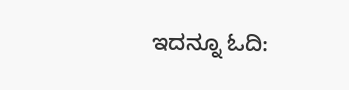ಇದನ್ನೂ ಓದಿ: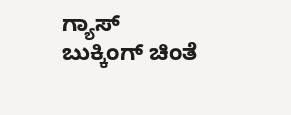ಗ್ಯಾಸ್‌ ಬುಕ್ಕಿಂಗ್‌ ಚಿಂತೆ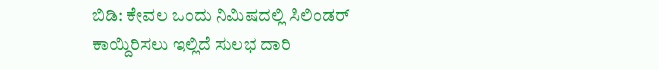ಬಿಡಿ: ಕೇವಲ ಒಂದು ನಿಮಿಷದಲ್ಲಿ ಸಿಲಿಂಡರ್ ಕಾಯ್ದಿರಿಸಲು ಇಲ್ಲಿದೆ ಸುಲಭ ದಾರಿ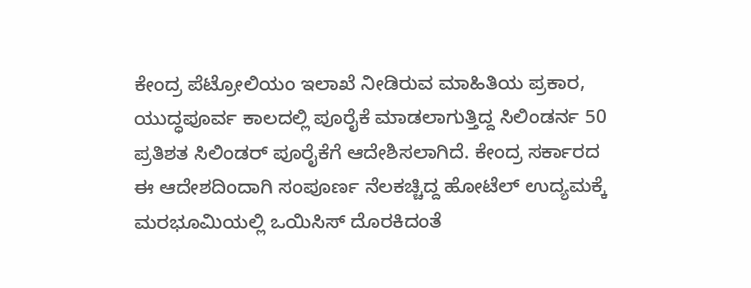ಕೇಂದ್ರ ಪೆಟ್ರೋಲಿಯಂ ಇಲಾಖೆ ನೀಡಿರುವ ಮಾಹಿತಿಯ ಪ್ರಕಾರ, ಯುದ್ಧಪೂರ್ವ ಕಾಲದಲ್ಲಿ ಪೂರೈಕೆ ಮಾಡಲಾಗುತ್ತಿದ್ದ ಸಿಲಿಂಡರ್ನ 50 ಪ್ರತಿಶತ ಸಿಲಿಂಡರ್ ಪೂರೈಕೆಗೆ ಆದೇಶಿಸಲಾಗಿದೆ. ಕೇಂದ್ರ ಸರ್ಕಾರದ ಈ ಆದೇಶದಿಂದಾಗಿ ಸಂಪೂರ್ಣ ನೆಲಕಚ್ಚಿದ್ದ ಹೋಟೆಲ್ ಉದ್ಯಮಕ್ಕೆ ಮರಭೂಮಿಯಲ್ಲಿ ಒಯಿಸಿಸ್ ದೊರಕಿದಂತೆ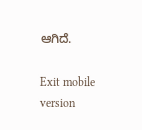ಆಗಿದೆ.

Exit mobile version